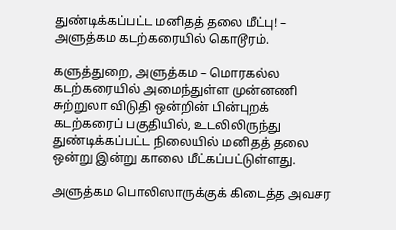துண்டிக்கப்பட்ட மனிதத் தலை மீட்பு! – அளுத்கம கடற்கரையில் கொடூரம்.

களுத்துறை, அளுத்கம – மொரகல்ல கடற்கரையில் அமைந்துள்ள முன்னணி சுற்றுலா விடுதி ஒன்றின் பின்புறக் கடற்கரைப் பகுதியில், உடலிலிருந்து துண்டிக்கப்பட்ட நிலையில் மனிதத் தலை ஒன்று இன்று காலை மீட்கப்பட்டுள்ளது.

அளுத்கம பொலிஸாருக்குக் கிடைத்த அவசர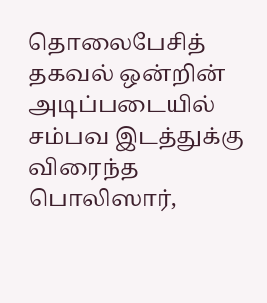தொலைபேசித் தகவல் ஒன்றின் அடிப்படையில் சம்பவ இடத்துக்கு விரைந்த பொலிஸார்,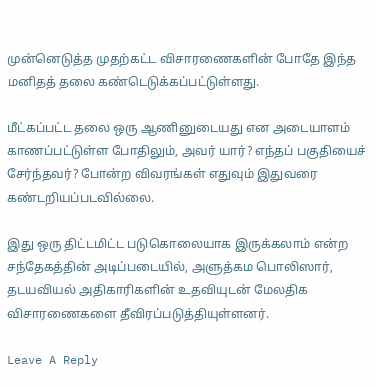முன்னெடுத்த முதற்கட்ட விசாரணைகளின் போதே இந்த மனிதத் தலை கண்டெடுக்கப்பட்டுள்ளது.

மீட்கப்பட்ட தலை ஒரு ஆணினுடையது என அடையாளம் காணப்பட்டுள்ள போதிலும், அவர் யார்? எந்தப் பகுதியைச் சேர்ந்தவர்? போன்ற விவரங்கள் எதுவும் இதுவரை கண்டறியப்படவில்லை.

இது ஒரு திட்டமிட்ட படுகொலையாக இருக்கலாம் என்ற சந்தேகத்தின் அடிப்படையில், அளுத்கம பொலிஸார், தடயவியல் அதிகாரிகளின் உதவியுடன் மேலதிக விசாரணைகளை தீவிரப்படுத்தியுள்ளனர்.

Leave A Reply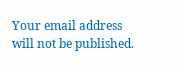Your email address will not be published.